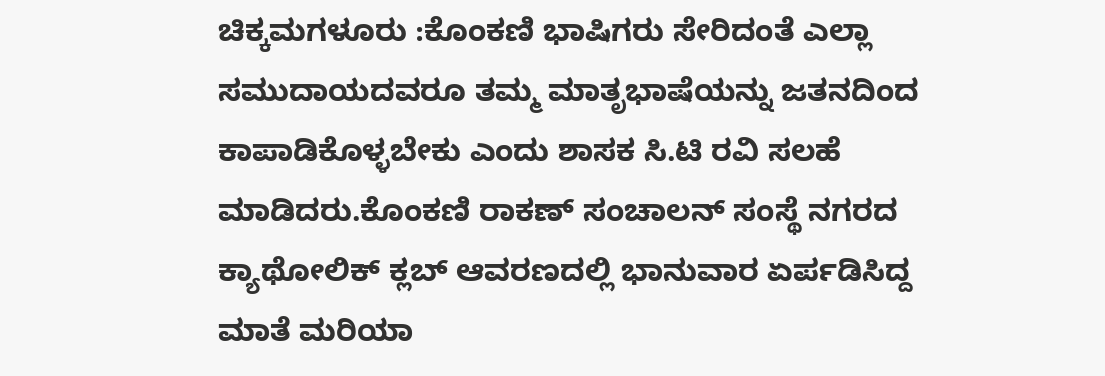ಚಿಕ್ಕಮಗಳೂರು :ಕೊಂಕಣಿ ಭಾಷಿಗರು ಸೇರಿದಂತೆ ಎಲ್ಲಾ ಸಮುದಾಯದವರೂ ತಮ್ಮ ಮಾತೃಭಾಷೆಯನ್ನು ಜತನದಿಂದ ಕಾಪಾಡಿಕೊಳ್ಳಬೇಕು ಎಂದು ಶಾಸಕ ಸಿ.ಟಿ ರವಿ ಸಲಹೆ ಮಾಡಿದರು.ಕೊಂಕಣಿ ರಾಕಣ್ ಸಂಚಾಲನ್ ಸಂಸ್ಥೆ ನಗರದ ಕ್ಯಾಥೋಲಿಕ್ ಕ್ಲಬ್ ಆವರಣದಲ್ಲಿ ಭಾನುವಾರ ಏರ್ಪಡಿಸಿದ್ದ ಮಾತೆ ಮರಿಯಾ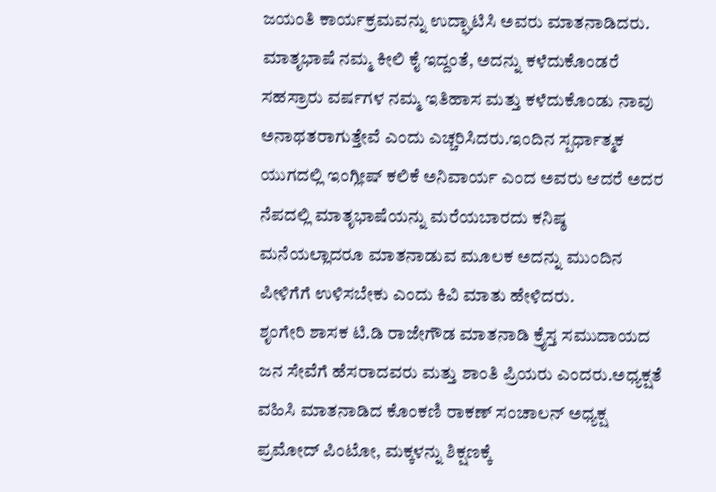ಜಯಂತಿ ಕಾರ್ಯಕ್ರಮವನ್ನು ಉದ್ಘಾಟಿಸಿ ಅವರು ಮಾತನಾಡಿದರು. ಮಾತೃಭಾಷೆ ನಮ್ಮ ಕೀಲಿ ಕೈ ಇದ್ದಂತೆ, ಅದನ್ನು ಕಳೆದುಕೊಂಡರೆ ಸಹಸ್ರಾರು ವರ್ಷಗಳ ನಮ್ಮ ಇತಿಹಾಸ ಮತ್ತು ಕಳೆದುಕೊಂಡು ನಾವು ಅನಾಥತರಾಗುತ್ತೇವೆ ಎಂದು ಎಚ್ಚರಿಸಿದರು.ಇಂದಿನ ಸ್ಪರ್ಧಾತ್ಮಕ ಯುಗದಲ್ಲಿ ಇಂಗ್ಲೀಷ್ ಕಲಿಕೆ ಅನಿವಾರ್ಯ ಎಂದ ಅವರು ಆದರೆ ಅದರ ನೆಪದಲ್ಲಿ ಮಾತೃಭಾಷೆಯನ್ನು ಮರೆಯಬಾರದು ಕನಿಷ್ಠ ಮನೆಯಲ್ಲಾದರೂ ಮಾತನಾಡುವ ಮೂಲಕ ಅದನ್ನು ಮುಂದಿನ ಪೀಳಿಗೆಗೆ ಉಳಿಸಬೇಕು ಎಂದು ಕಿವಿ ಮಾತು ಹೇಳಿದರು.
ಶೃಂಗೇರಿ ಶಾಸಕ ಟಿ.ಡಿ ರಾಜೇಗೌಡ ಮಾತನಾಡಿ ಕ್ರೈಸ್ತ ಸಮುದಾಯದ ಜನ ಸೇವೆಗೆ ಹೆಸರಾದವರು ಮತ್ತು ಶಾಂತಿ ಪ್ರಿಯರು ಎಂದರು.ಅಧ್ಯಕ್ಷತೆ ವಹಿಸಿ ಮಾತನಾಡಿದ ಕೊಂಕಣಿ ರಾಕಣ್ ಸಂಚಾಲನ್ ಅಧ್ಯಕ್ಷ ಪ್ರಮೋದ್ ಪಿಂಟೋ, ಮಕ್ಕಳನ್ನು ಶಿಕ್ಷಣಕ್ಕೆ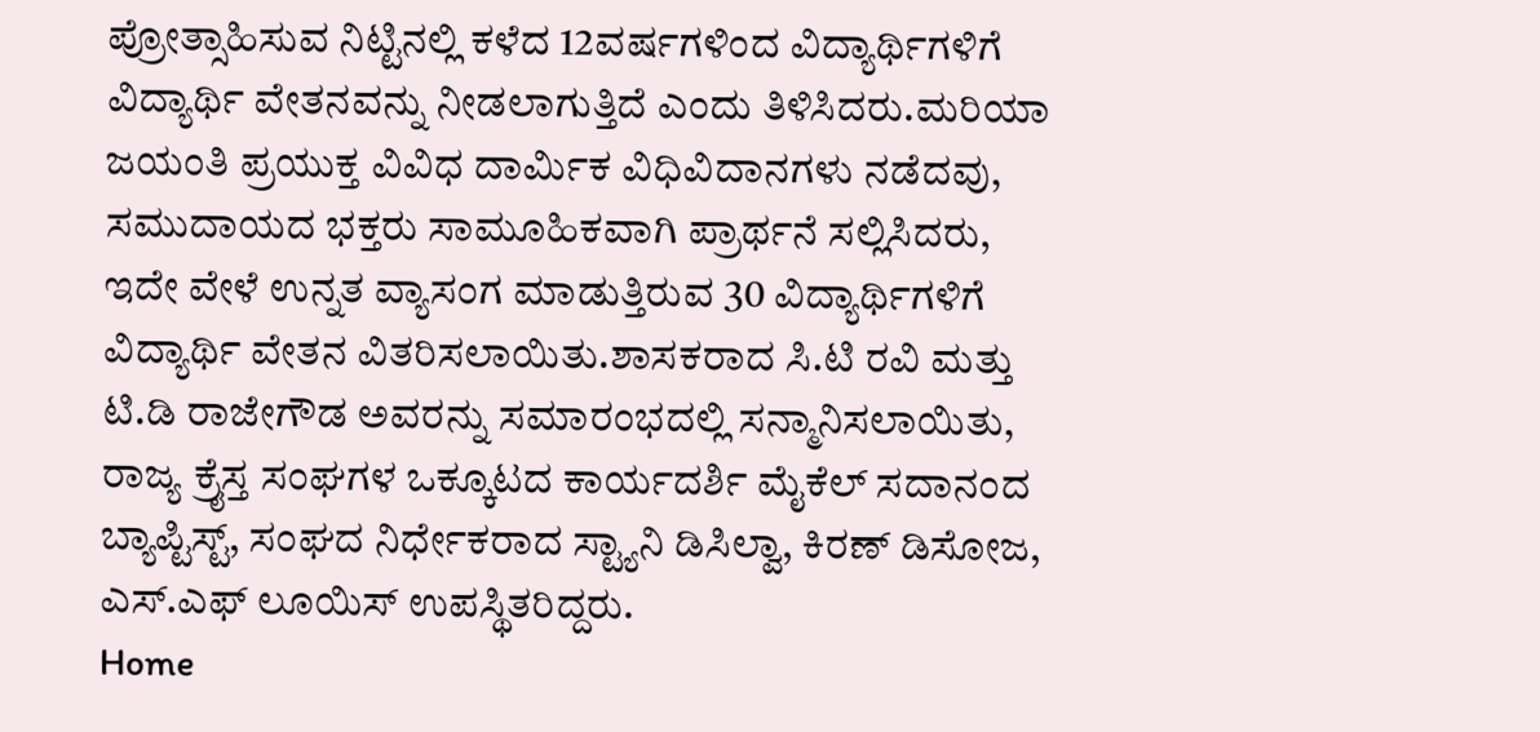ಪ್ರೋತ್ಸಾಹಿಸುವ ನಿಟ್ಟಿನಲ್ಲಿ ಕಳೆದ 12ವರ್ಷಗಳಿಂದ ವಿದ್ಯಾರ್ಥಿಗಳಿಗೆ ವಿದ್ಯಾರ್ಥಿ ವೇತನವನ್ನು ನೀಡಲಾಗುತ್ತಿದೆ ಎಂದು ತಿಳಿಸಿದರು.ಮರಿಯಾ ಜಯಂತಿ ಪ್ರಯುಕ್ತ ವಿವಿಧ ದಾರ್ಮಿಕ ವಿಧಿವಿದಾನಗಳು ನಡೆದವು, ಸಮುದಾಯದ ಭಕ್ತರು ಸಾಮೂಹಿಕವಾಗಿ ಪ್ರಾರ್ಥನೆ ಸಲ್ಲಿಸಿದರು, ಇದೇ ವೇಳೆ ಉನ್ನತ ವ್ಯಾಸಂಗ ಮಾಡುತ್ತಿರುವ 30 ವಿದ್ಯಾರ್ಥಿಗಳಿಗೆ ವಿದ್ಯಾರ್ಥಿ ವೇತನ ವಿತರಿಸಲಾಯಿತು.ಶಾಸಕರಾದ ಸಿ.ಟಿ ರವಿ ಮತ್ತು ಟಿ.ಡಿ ರಾಜೇಗೌಡ ಅವರನ್ನು ಸಮಾರಂಭದಲ್ಲಿ ಸನ್ಮಾನಿಸಲಾಯಿತು, ರಾಜ್ಯ ಕ್ರೈಸ್ತ ಸಂಘಗಳ ಒಕ್ಕೂಟದ ಕಾರ್ಯದರ್ಶಿ ಮೈಕೆಲ್ ಸದಾನಂದ ಬ್ಯಾಪ್ಟಿಸ್ಟ್, ಸಂಘದ ನಿರ್ಧೇಕರಾದ ಸ್ಟ್ಯಾನಿ ಡಿಸಿಲ್ವಾ, ಕಿರಣ್ ಡಿಸೋಜ, ಎಸ್.ಎಫ್ ಲೂಯಿಸ್ ಉಪಸ್ಥಿತರಿದ್ದರು.
Home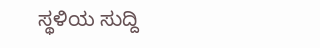ಸ್ಥಳಿಯ ಸುದ್ದಿ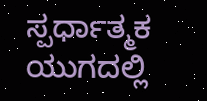ಸ್ಪರ್ಧಾತ್ಮಕ ಯುಗದಲ್ಲಿ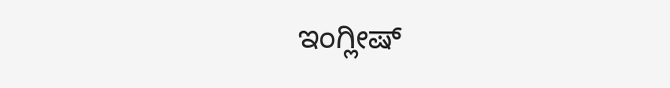ಇಂಗ್ಲೀಷ್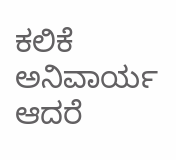ಕಲಿಕೆ ಅನಿವಾರ್ಯ ಆದರೆ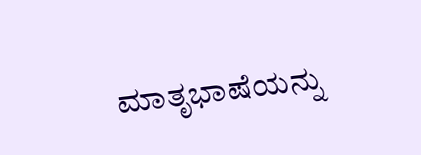ಮಾತೃಭಾಷೆಯನ್ನು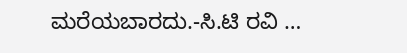ಮರೆಯಬಾರದು.-ಸಿ.ಟಿ ರವಿ …